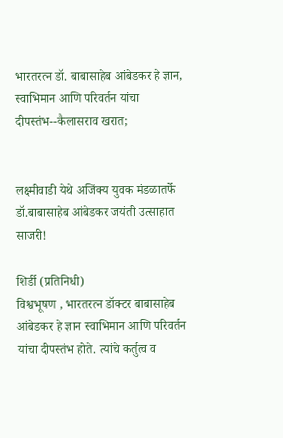भारतरत्न डॉ. बाबासाहेब आंबेडकर हे ज्ञान, स्वाभिमान आणि परिवर्तन यांचा दीपस्तंभ--कैलासराव खरात;


लक्ष्मीवाडी येथे अजिंक्य युवक मंडळातर्फे डॉ.बाबासाहेब आंबेडकर जयंती उत्साहात साजरी!

शिर्डी (प्रतिनिधी)
विश्वभूषण , भारतरत्न डॉक्टर बाबासाहेब आंबेडकर हे ज्ञान स्वाभिमान आणि परिवर्तन यांचा दीपस्तंभ होते. त्यांचे कर्तुत्व व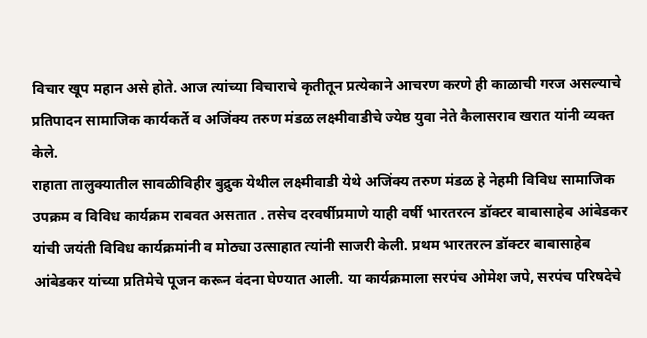विचार खूप महान असे होते. आज त्यांच्या विचाराचे कृतीतून प्रत्येकाने आचरण करणे ही काळाची गरज असल्याचे प्रतिपादन सामाजिक कार्यकर्ते व अजिंक्य तरुण मंडळ लक्ष्मीवाडीचे ज्येष्ठ युवा नेते कैलासराव खरात यांनी व्यक्त केले.
राहाता तालुक्यातील सावळीविहीर बुद्रुक येथील लक्ष्मीवाडी येथे अजिंक्य तरुण मंडळ हे नेहमी विविध सामाजिक उपक्रम व विविध कार्यक्रम राबवत असतात ‌. तसेच दरवर्षीप्रमाणे याही वर्षी भारतरत्न डॉक्टर बाबासाहेब आंबेडकर यांची जयंती विविध कार्यक्रमांनी व मोठ्या उत्साहात त्यांनी साजरी केली. प्रथम भारतरत्न डॉक्टर बाबासाहेब आंबेडकर यांच्या प्रतिमेचे पूजन करून वंदना घेण्यात आली. या कार्यक्रमाला सरपंच ओमेश जपे, सरपंच परिषदेचे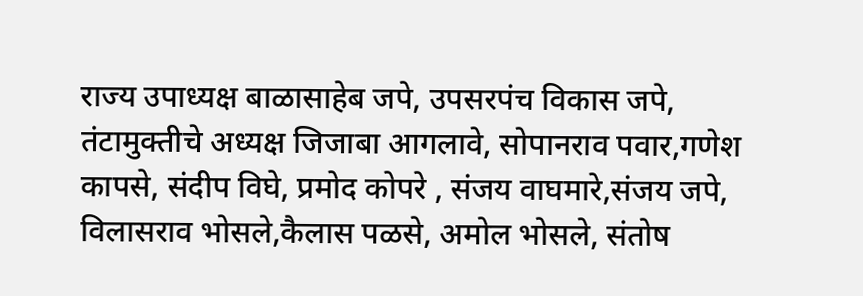राज्य उपाध्यक्ष बाळासाहेब जपे, उपसरपंच विकास जपे, तंटामुक्तीचे अध्यक्ष जिजाबा आगलावे, सोपानराव पवार,गणेश कापसे, संदीप विघे, प्रमोद कोपरे , संजय वाघमारे,संजय जपे, विलासराव भोसले,कैलास पळसे, अमोल भोसले, संतोष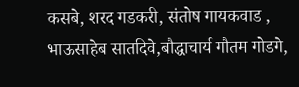कसबे, शरद गडकरी, संतोष गायकवाड , भाऊसाहेब सातदिवे,बौद्धाचार्य गौतम गोडगे,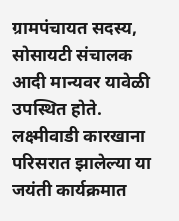ग्रामपंचायत सदस्य, सोसायटी संचालक आदी मान्यवर यावेळी उपस्थित होते.
लक्ष्मीवाडी कारखाना परिसरात झालेल्या या जयंती कार्यक्रमात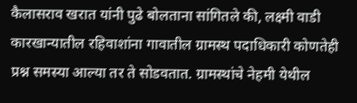कैलासराव खरात यांनी पुढे बोलताना सांगितले की, लक्ष्मी वाडी कारखान्यातील रहिवाशांना गावातील ग्रामस्थ पदाधिकारी कोणतेही प्रश्न समस्या आल्या तर ते सोडवतात. ग्रामस्थांचे नेहमी येथील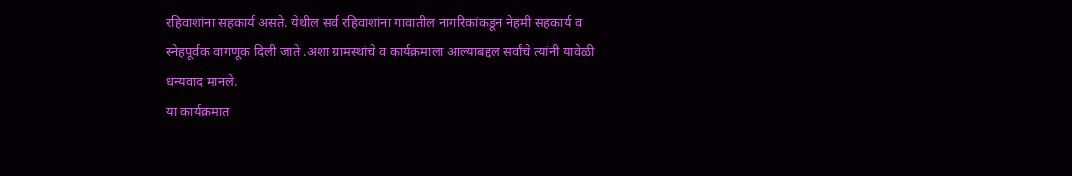रहिवाशांना सहकार्य असते. येथील सर्व रहिवाशांना गावातील नागरिकांकडून नेहमी सहकार्य व स्नेहपूर्वक वागणूक दिली जाते .अशा ग्रामस्थांचे व कार्यक्रमाला आल्याबद्दल सर्वांचे त्यांनी यावेळी धन्यवाद मानले.
या कार्यक्रमात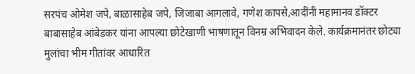सरपंच ओमेश जपे, बाळासाहेब जपे, जिजाबा आगलावे, गणेश कापसे,आदींनी महामानव डॉक्टर बाबासाहेब आंबेडकर यांना आपल्या छोटेखाणी भाषणातून विनम्र अभिवादन केले. कार्यक्रमानंतर छोट्या मुलांचा भीम गीतांवर आधारित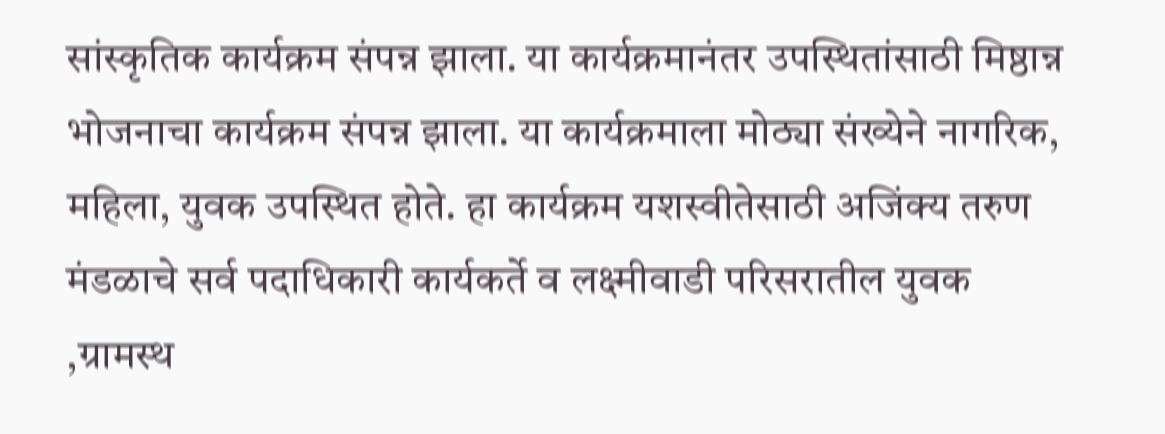सांस्कृतिक कार्यक्रम संपन्न झाला. या कार्यक्रमानंतर उपस्थितांसाठी मिष्ठान्न भोजनाचा कार्यक्रम संपन्न झाला. या कार्यक्रमाला मोठ्या संख्येने नागरिक, महिला, युवक उपस्थित होते. हा कार्यक्रम यशस्वीतेसाठी अजिंक्य तरुण मंडळाचे सर्व पदाधिकारी कार्यकर्ते व लक्ष्मीवाडी परिसरातील युवक ,ग्रामस्थ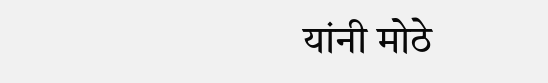यांनी मोठे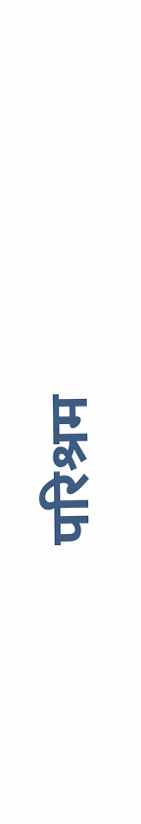परिश्रम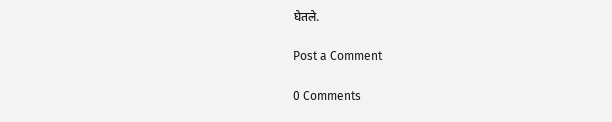घेतले.

Post a Comment

0 Comments